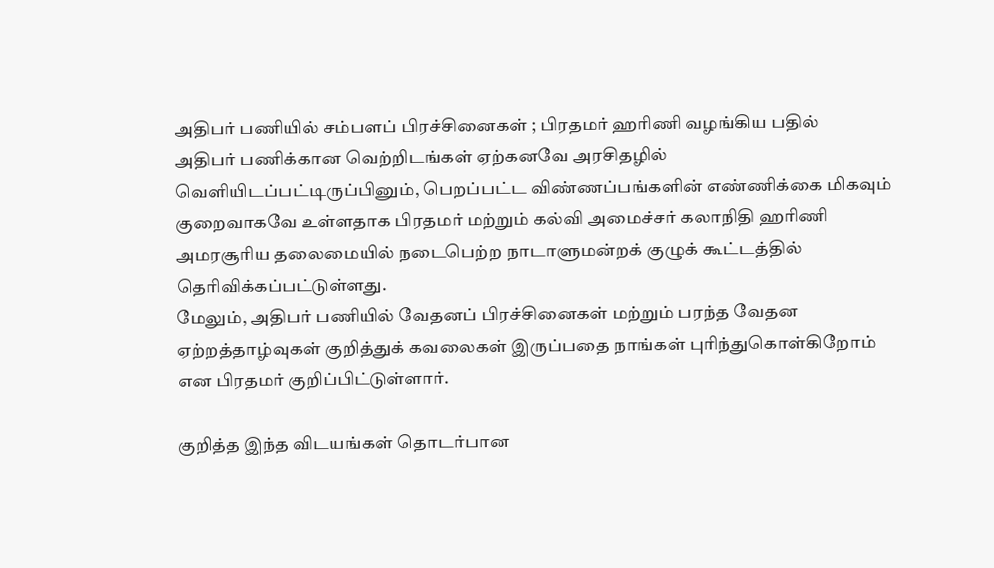அதிபர் பணியில் சம்பளப் பிரச்சினைகள் ; பிரதமர் ஹரிணி வழங்கிய பதில்
அதிபர் பணிக்கான வெற்றிடங்கள் ஏற்கனவே அரசிதழில் வெளியிடப்பட்டிருப்பினும், பெறப்பட்ட விண்ணப்பங்களின் எண்ணிக்கை மிகவும் குறைவாகவே உள்ளதாக பிரதமர் மற்றும் கல்வி அமைச்சர் கலாநிதி ஹரிணி அமரசூரிய தலைமையில் நடைபெற்ற நாடாளுமன்றக் குழுக் கூட்டத்தில் தெரிவிக்கப்பட்டுள்ளது.
மேலும், அதிபர் பணியில் வேதனப் பிரச்சினைகள் மற்றும் பரந்த வேதன ஏற்றத்தாழ்வுகள் குறித்துக் கவலைகள் இருப்பதை நாங்கள் புரிந்துகொள்கிறோம் என பிரதமர் குறிப்பிட்டுள்ளார்.

குறித்த இந்த விடயங்கள் தொடர்பான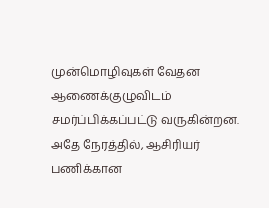முன்மொழிவுகள் வேதன ஆணைக்குழுவிடம் சமர்ப்பிக்கப்பட்டு வருகின்றன.
அதே நேரத்தில், ஆசிரியர் பணிக்கான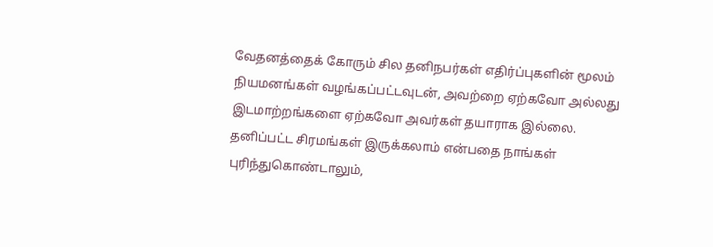வேதனத்தைக் கோரும் சில தனிநபர்கள் எதிர்ப்புகளின் மூலம் நியமனங்கள் வழங்கப்பட்டவுடன், அவற்றை ஏற்கவோ அல்லது இடமாற்றங்களை ஏற்கவோ அவர்கள் தயாராக இல்லை.
தனிப்பட்ட சிரமங்கள் இருக்கலாம் என்பதை நாங்கள் புரிந்துகொண்டாலும்,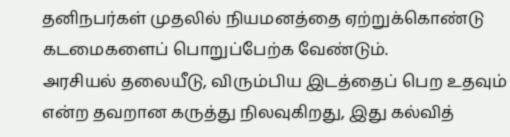தனிநபர்கள் முதலில் நியமனத்தை ஏற்றுக்கொண்டு கடமைகளைப் பொறுப்பேற்க வேண்டும்.
அரசியல் தலையீடு, விரும்பிய இடத்தைப் பெற உதவும் என்ற தவறான கருத்து நிலவுகிறது, இது கல்வித்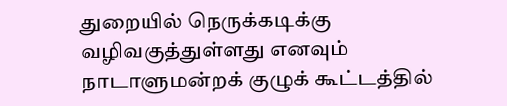துறையில் நெருக்கடிக்கு வழிவகுத்துள்ளது எனவும் நாடாளுமன்றக் குழுக் கூட்டத்தில்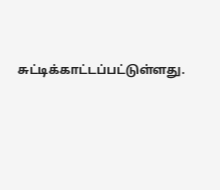சுட்டிக்காட்டப்பட்டுள்ளது.